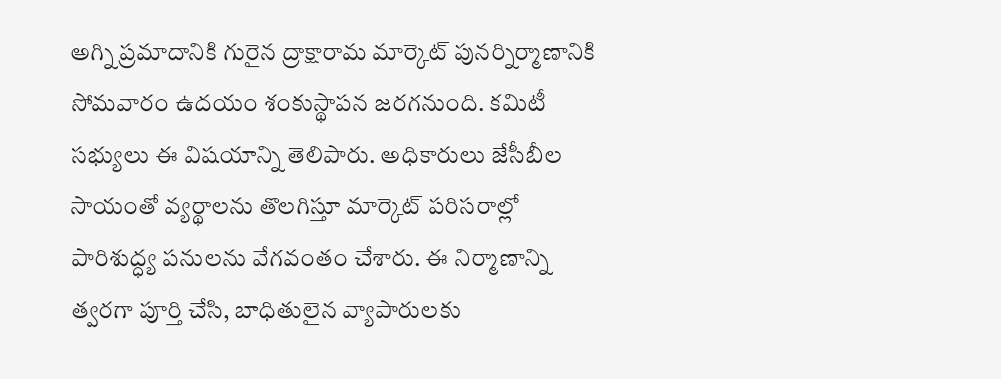అగ్ని ప్రమాదానికి గురైన ద్రాక్షారామ మార్కెట్ పునర్నిర్మాణానికి సోమవారం ఉదయం శంకుస్థాపన జరగనుంది. కమిటీ సభ్యులు ఈ విషయాన్ని తెలిపారు. అధికారులు జేసీబీల సాయంతో వ్యర్థాలను తొలగిస్తూ మార్కెట్ పరిసరాల్లో పారిశుద్ధ్య పనులను వేగవంతం చేశారు. ఈ నిర్మాణాన్ని త్వరగా పూర్తి చేసి, బాధితులైన వ్యాపారులకు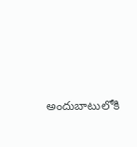అందుబాటులోకి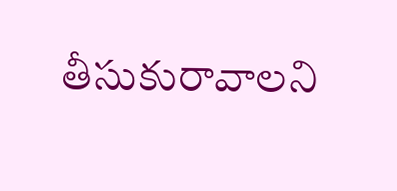తీసుకురావాలని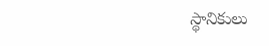స్థానికులు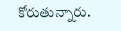కోరుతున్నారు.